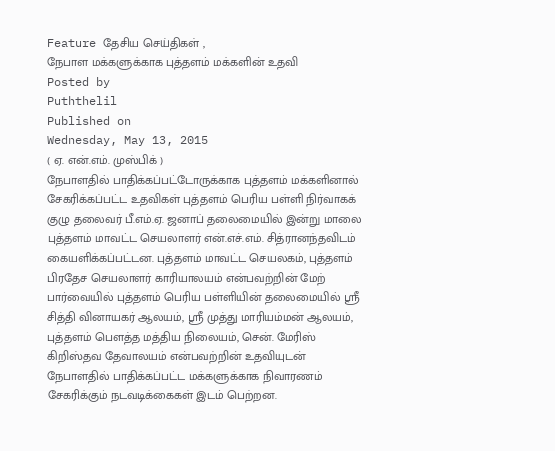Feature தேசிய செய்திகள் ,
நேபாள மக்களுக்காக புத்தளம் மக்களின் உதவி
Posted by
Puththelil
Published on
Wednesday, May 13, 2015
( ஏ. என்.எம். முஸ்பிக் )
நேபாளதில் பாதிக்கப்பட்டோருக்காக புத்தளம் மக்களினால் சேகரிக்கப்பட்ட உதவிகள் புத்தளம் பெரிய பள்ளி நிர்வாகக் குழு தலைவர் பீ.எம்.ஏ. ஜனாப் தலைமையில் இன்று மாலை புத்தளம் மாவட்ட செயலாளர் என்.எச்.எம். சித்ரானந்தவிடம் கையளிக்கப்பட்டன. புத்தளம் மாவட்ட செயலகம், புத்தளம் பிரதேச செயலாளர் காரியாலயம் என்பவற்றின் மேற் பார்வையில் புத்தளம் பெரிய பள்ளியின் தலைமையில் ஸ்ரீ சித்தி வினாயகர் ஆலயம், ஸ்ரீ முத்து மாரியம்மன் ஆலயம், புத்தளம் பெளத்த மத்திய நிலையம், சென். மேரிஸ் கிறிஸ்தவ தேவாலயம் என்பவற்றின் உதவியுடன் நேபாளதில் பாதிக்கப்பட்ட மக்களுக்காக நிவாரணம் சேகரிக்கும் நடவடிக்கைகள் இடம் பெற்றன.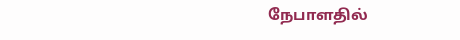நேபாளதில்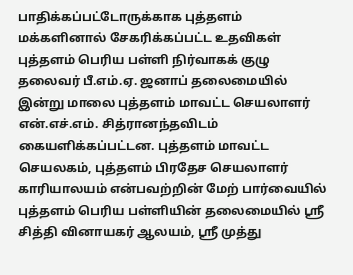பாதிக்கப்பட்டோருக்காக புத்தளம் மக்களினால் சேகரிக்கப்பட்ட உதவிகள் புத்தளம் பெரிய பள்ளி நிர்வாகக் குழு தலைவர் பீ.எம்.ஏ. ஜனாப் தலைமையில் இன்று மாலை புத்தளம் மாவட்ட செயலாளர் என்.எச்.எம். சித்ரானந்தவிடம் கையளிக்கப்பட்டன. புத்தளம் மாவட்ட செயலகம், புத்தளம் பிரதேச செயலாளர் காரியாலயம் என்பவற்றின் மேற் பார்வையில் புத்தளம் பெரிய பள்ளியின் தலைமையில் ஸ்ரீ சித்தி வினாயகர் ஆலயம், ஸ்ரீ முத்து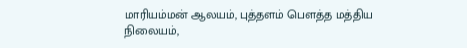மாரியம்மன் ஆலயம், புத்தளம் பெளத்த மத்திய நிலையம்,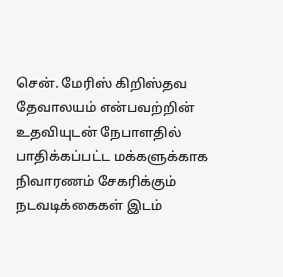சென். மேரிஸ் கிறிஸ்தவ தேவாலயம் என்பவற்றின் உதவியுடன் நேபாளதில் பாதிக்கப்பட்ட மக்களுக்காக நிவாரணம் சேகரிக்கும் நடவடிக்கைகள் இடம்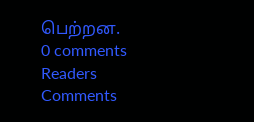பெற்றன.
0 comments
Readers Comments